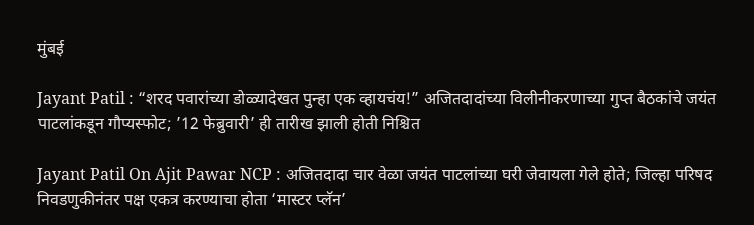मुंबई

Jayant Patil : “शरद पवारांच्या डोळ्यादेखत पुन्हा एक व्हायचंय!” अजितदादांच्या विलीनीकरणाच्या गुप्त बैठकांचे जयंत पाटलांकडून गौप्यस्फोट; ’12 फेब्रुवारी’ ही तारीख झाली होती निश्चित

Jayant Patil On Ajit Pawar NCP : अजितदादा चार वेळा जयंत पाटलांच्या घरी जेवायला गेले होते; जिल्हा परिषद निवडणुकीनंतर पक्ष एकत्र करण्याचा होता ‘मास्टर प्लॅन’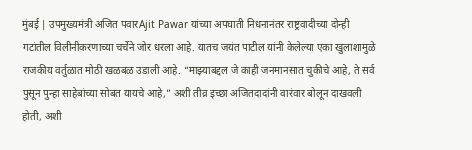मुंबई | उपमुख्यमंत्री अजित पवारAjit Pawar यांच्या अपघाती निधनानंतर राष्ट्रवादीच्या दोन्ही गटांतील विलीनीकरणाच्या चर्चेने जोर धरला आहे. यातच जयंत पाटील यांनी केलेल्या एका खुलाशामुळे राजकीय वर्तुळात मोठी खळबळ उडाली आहे. “माझ्याबद्दल जे काही जनमानसात चुकीचे आहे, ते सर्व पुसून पुन्हा साहेबांच्या सोबत यायचे आहे,” अशी तीव्र इच्छा अजितदादांनी वारंवार बोलून दाखवली होती, अशी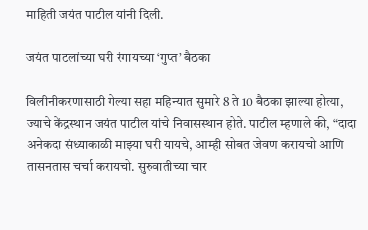माहिती जयंत पाटील यांनी दिली.

जयंत पाटलांच्या घरी रंगायच्या ‘गुप्त’ बैठका

विलीनीकरणासाठी गेल्या सहा महिन्यात सुमारे 8 ते 10 बैठका झाल्या होत्या, ज्याचे केंद्रस्थान जयंत पाटील यांचे निवासस्थान होते. पाटील म्हणाले की, “दादा अनेकदा संध्याकाळी माझ्या घरी यायचे, आम्ही सोबत जेवण करायचो आणि तासनतास चर्चा करायचो. सुरुवातीच्या चार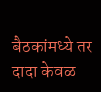बैठकांमध्ये तर दादा केवळ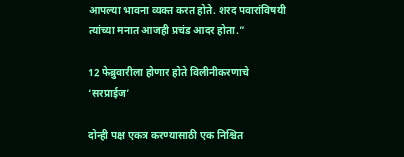आपल्या भावना व्यक्त करत होते. शरद पवारांविषयी त्यांच्या मनात आजही प्रचंड आदर होता.”

12 फेब्रुवारीला होणार होते विलीनीकरणाचे ‘सरप्राईज’

दोन्ही पक्ष एकत्र करण्यासाठी एक निश्चित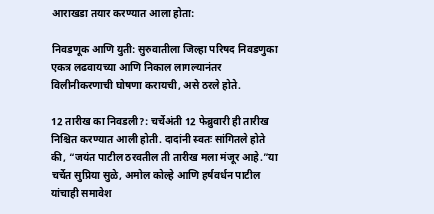आराखडा तयार करण्यात आला होता:

निवडणूक आणि युती: सुरुवातीला जिल्हा परिषद निवडणुका एकत्र लढवायच्या आणि निकाल लागल्यानंतर विलीनीकरणाची घोषणा करायची, असे ठरले होते.

12 तारीख का निवडली?: चर्चेअंती 12 फेब्रुवारी ही तारीख निश्चित करण्यात आली होती. दादांनी स्वतः सांगितले होते की, “जयंत पाटील ठरवतील ती तारीख मला मंजूर आहे.”या चर्चेत सुप्रिया सुळे, अमोल कोल्हे आणि हर्षवर्धन पाटील यांचाही समावेश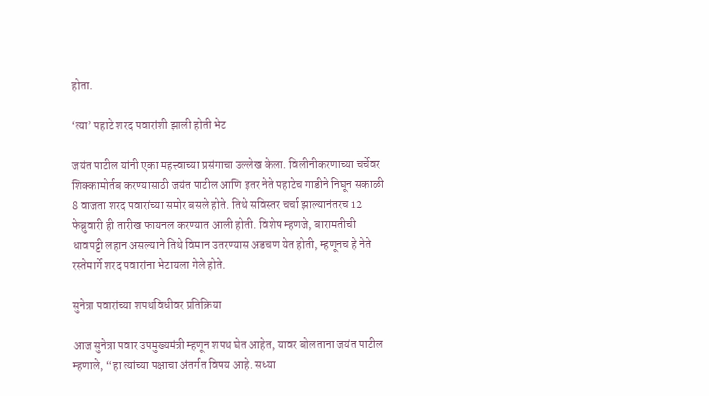होता.

‘त्या’ पहाटे शरद पवारांशी झाली होती भेट

जयंत पाटील यांनी एका महत्त्वाच्या प्रसंगाचा उल्लेख केला. विलीनीकरणाच्या चर्चेवर शिक्कामोर्तब करण्यासाठी जयंत पाटील आणि इतर नेते पहाटेच गाडीने निघून सकाळी 8 वाजता शरद पवारांच्या समोर बसले होते. तिथे सविस्तर चर्चा झाल्यानंतरच 12 फेब्रुवारी ही तारीख फायनल करण्यात आली होती. विशेष म्हणजे, बारामतीची धावपट्टी लहान असल्याने तिथे विमान उतरण्यास अडचण येत होती, म्हणूनच हे नेते रस्तेमार्गे शरद पवारांना भेटायला गेले होते.

सुनेत्रा पवारांच्या शपथविधीवर प्रतिक्रिया

आज सुनेत्रा पवार उपमुख्यमंत्री म्हणून शपथ घेत आहेत, यावर बोलताना जयंत पाटील म्हणाले, “हा त्यांच्या पक्षाचा अंतर्गत विषय आहे. सध्या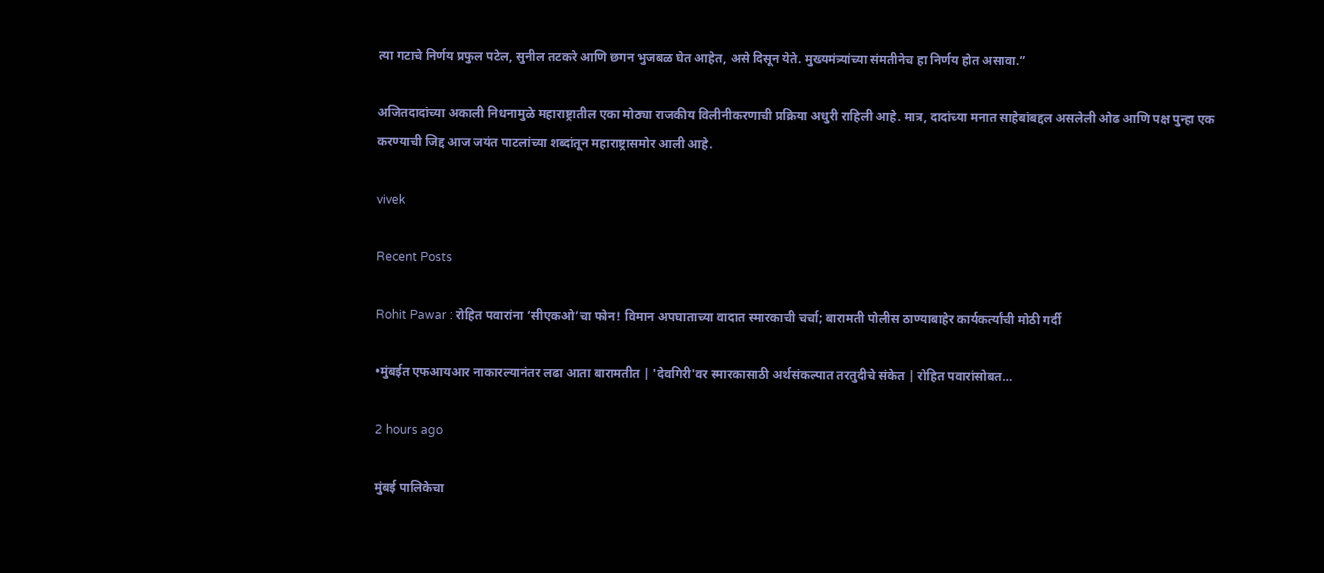त्या गटाचे निर्णय प्रफुल पटेल, सुनील तटकरे आणि छगन भुजबळ घेत आहेत, असे दिसून येते. मुख्यमंत्र्यांच्या संमतीनेच हा निर्णय होत असावा.”

अजितदादांच्या अकाली निधनामुळे महाराष्ट्रातील एका मोठ्या राजकीय विलीनीकरणाची प्रक्रिया अधुरी राहिली आहे. मात्र, दादांच्या मनात साहेबांबद्दल असलेली ओढ आणि पक्ष पुन्हा एक करण्याची जिद्द आज जयंत पाटलांच्या शब्दांतून महाराष्ट्रासमोर आली आहे.

vivek

Recent Posts

Rohit Pawar : रोहित पवारांना ‘सीएकओ’चा फोन! विमान अपघाताच्या वादात स्मारकाची चर्चा; बारामती पोलीस ठाण्याबाहेर कार्यकर्त्यांची मोठी गर्दी

•मुंबईत एफआयआर नाकारल्यानंतर लढा आता बारामतीत | 'देवगिरी'वर स्मारकासाठी अर्थसंकल्पात तरतुदीचे संकेत | रोहित पवारांसोबत…

2 hours ago

मुंबई पालिकेचा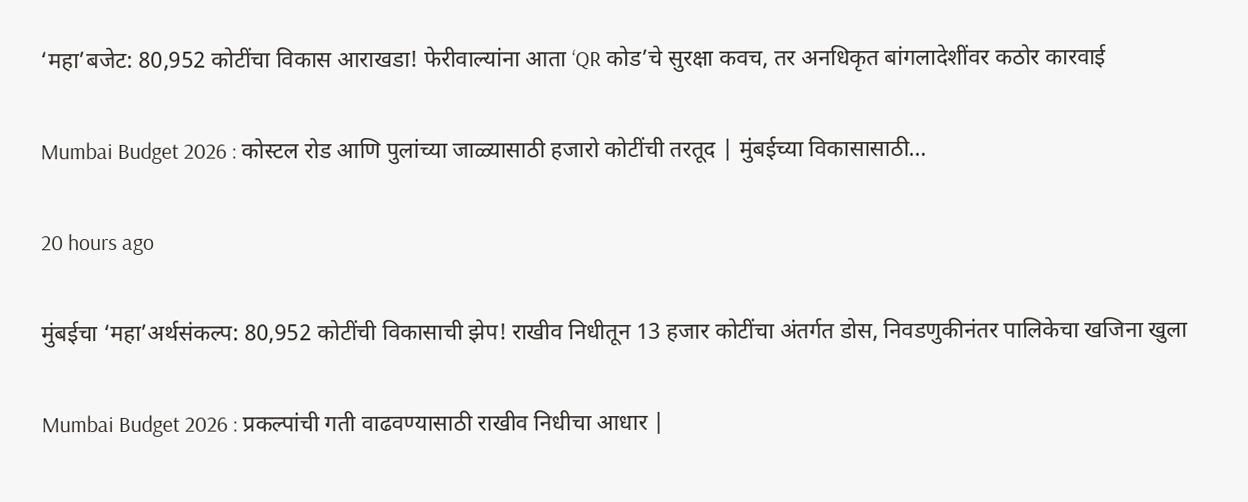‘महा’बजेट: 80,952 कोटींचा विकास आराखडा! फेरीवाल्यांना आता ‘QR कोड’चे सुरक्षा कवच, तर अनधिकृत बांगलादेशींवर कठोर कारवाई

Mumbai Budget 2026 : कोस्टल रोड आणि पुलांच्या जाळ्यासाठी हजारो कोटींची तरतूद | मुंबईच्या विकासासाठी…

20 hours ago

मुंबईचा ‘महा’अर्थसंकल्प: 80,952 कोटींची विकासाची झेप! राखीव निधीतून 13 हजार कोटींचा अंतर्गत डोस, निवडणुकीनंतर पालिकेचा खजिना खुला

Mumbai Budget 2026 : प्रकल्पांची गती वाढवण्यासाठी राखीव निधीचा आधार |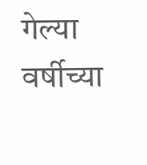गेल्या वर्षीच्या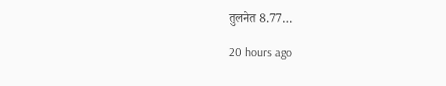तुलनेत 8.77…

20 hours ago